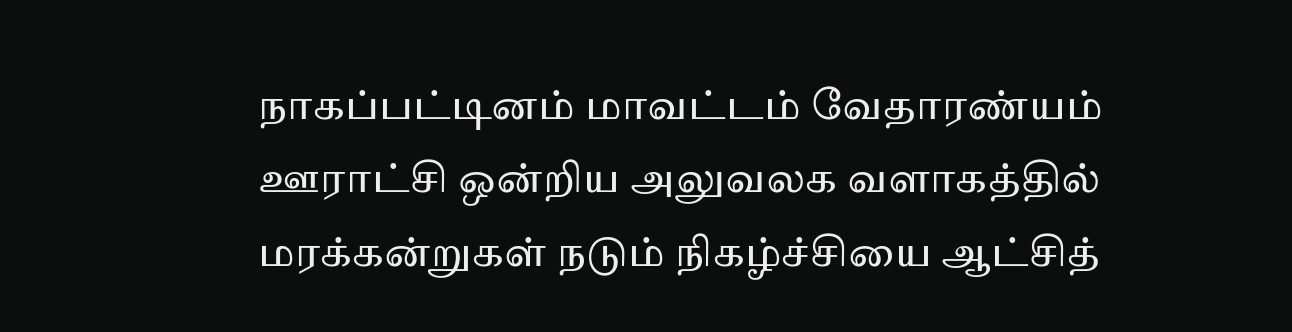நாகப்பட்டினம் மாவட்டம் வேதாரண்யம் ஊராட்சி ஒன்றிய அலுவலக வளாகத்தில் மரக்கன்றுகள் நடும் நிகழ்ச்சியை ஆட்சித்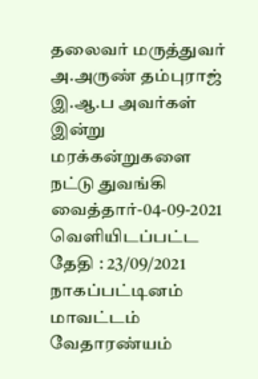தலைவர் மருத்துவர் அ.அருண் தம்புராஜ் இ.ஆ.ப அவர்கள் இன்று மரக்கன்றுகளை நட்டு துவங்கி வைத்தார்-04-09-2021
வெளியிடப்பட்ட தேதி : 23/09/2021
நாகப்பட்டினம் மாவட்டம் வேதாரண்யம்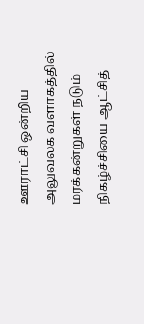ஊராட்சி ஒன்றிய அலுவலக வளாகத்தில் மரக்கன்றுகள் நடும் நிகழ்ச்சியை ஆட்சித்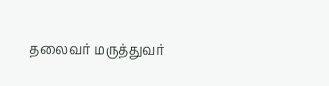தலைவர் மருத்துவர்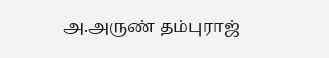அ.அருண் தம்புராஜ்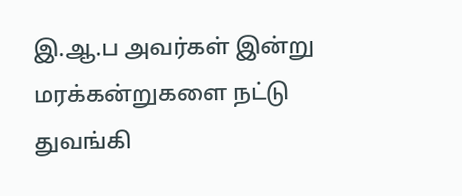இ.ஆ.ப அவர்கள் இன்று மரக்கன்றுகளை நட்டு துவங்கி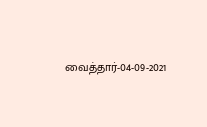வைத்தார்-04-09-2021